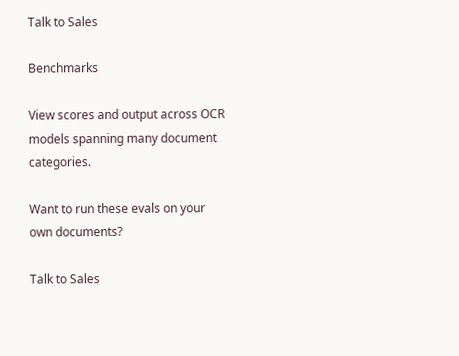Talk to Sales

Benchmarks

View scores and output across OCR models spanning many document categories.

Want to run these evals on your own documents?

Talk to Sales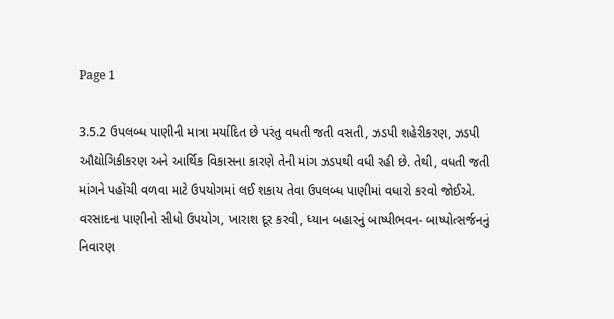Page 1

3.5.2 ઉપલબ્ધ પાણીની માત્રા મર્યાદિત છે પરંતુ વધતી જતી વસતી, ઝડપી શહેરીકરણ, ઝડપી ઔદ્યોગિકીકરણ અને આર્થિક વિકાસના કારણે તેની માંગ ઝડપથી વધી રહી છે. તેથી, વધતી જતી માંગને પહોંચી વળવા માટે ઉપયોગમાં લઈ શકાય તેવા ઉપલબ્ધ પાણીમાં વધારો કરવો જોઈએ. વરસાદના પાણીનો સીધો ઉપયોગ, ખારાશ દૂર કરવી, ધ્યાન બહારનું બાષ્પીભવન- બાષ્પોત્સર્જનનું નિવારણ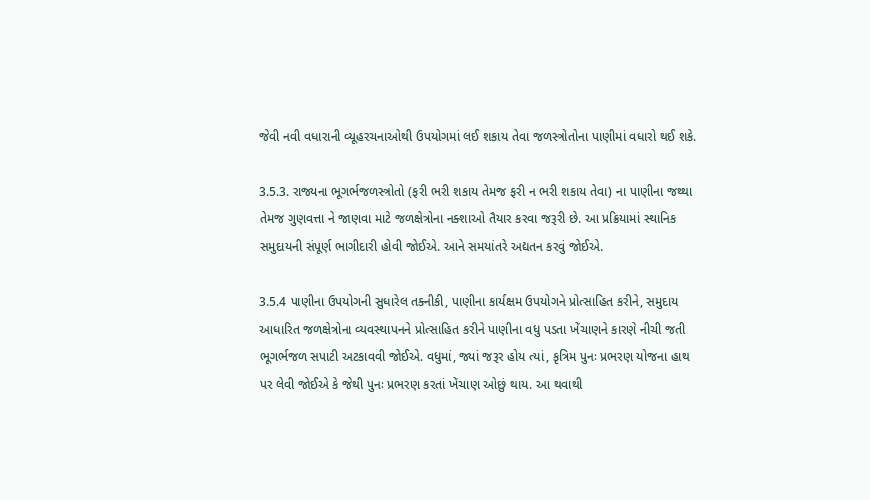જેવી નવી વધારાની વ્યૂહરચનાઓથી ઉપયોગમાં લઈ શકાય તેવા જળસ્ત્રોતોના પાણીમાં વધારો થઈ શકે.

3.5.3. રાજ્યના ભૂગર્ભજળસ્ત્રોતો (ફરી ભરી શકાય તેમજ ફરી ન ભરી શકાય તેવા) ના પાણીના જથ્થા તેમજ ગુણવત્તા ને જાણવા માટે જળક્ષેત્રોના નક્શાઓ તૈયાર કરવા જરૂરી છે. આ પ્રક્રિયામાં સ્થાનિક સમુદાયની સંપૂર્ણ ભાગીદારી હોવી જોઈએ. આને સમયાંતરે અદ્યતન કરવું જોઈએ.

3.5.4 પાણીના ઉપયોગની સુધારેલ તક્નીકી, પાણીના કાર્યક્ષમ ઉપયોગને પ્રોત્સાહિત કરીને, સમુદાય આધારિત જળક્ષેત્રોના વ્યવસ્થાપનને પ્રોત્સાહિત કરીને પાણીના વધુ પડતા ખેંચાણને કારણે નીચી જતી ભૂગર્ભજળ સપાટી અટકાવવી જોઈએ. વધુમાં, જ્યાં જરૂર હોય ત્યાં, કૃત્રિમ પુનઃ પ્રભરણ યોજના હાથ પર લેવી જોઈએ કે જેથી પુનઃ પ્રભરણ કરતાં ખેંચાણ ઓછું થાય. આ થવાથી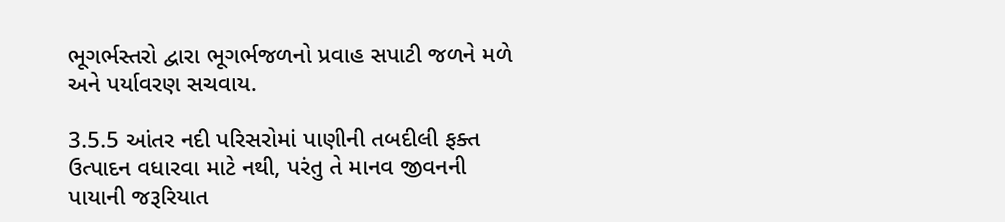ભૂગર્ભસ્તરો દ્વારા ભૂગર્ભજળનો પ્રવાહ સપાટી જળને મળે અને પર્યાવરણ સચવાય.

3.5.5 આંતર નદી પરિસરોમાં પાણીની તબદીલી ફક્ત ઉત્પાદન વધારવા માટે નથી, પરંતુ તે માનવ જીવનની પાયાની જરૂરિયાત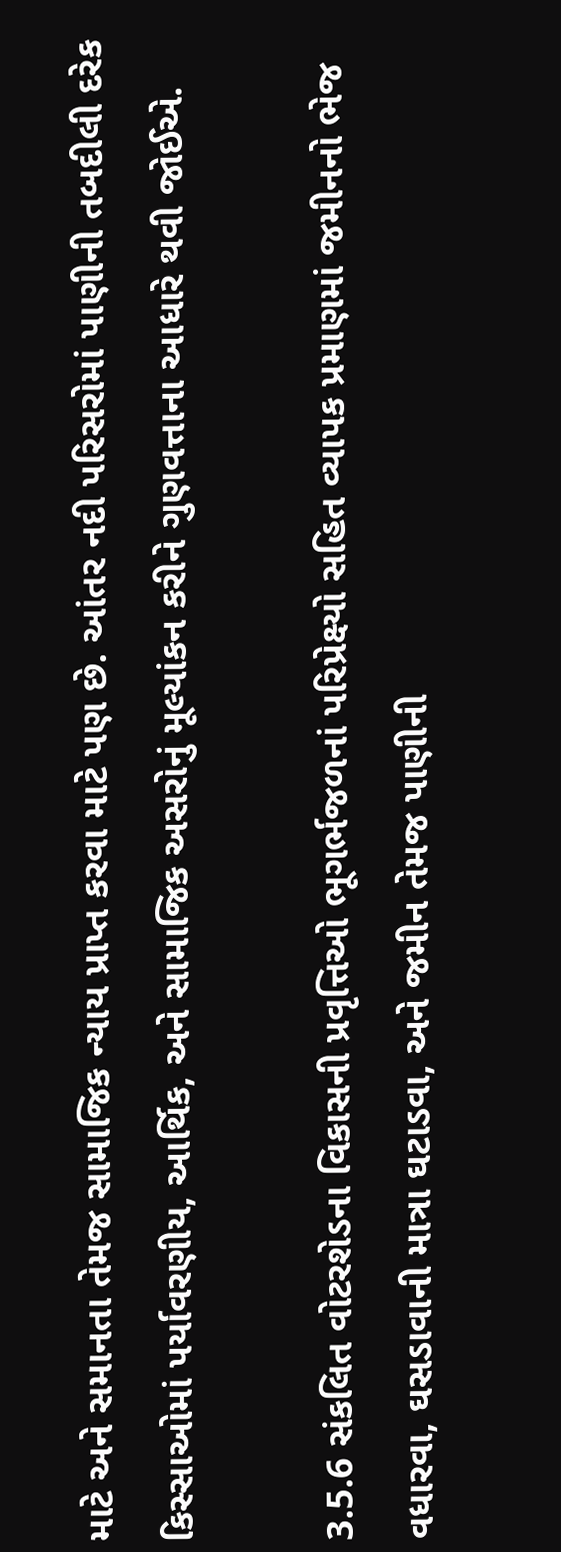માટે અને સમાનતા તેમજ સામાજિક ન્યાય પ્રાપ્ત કરવા માટે પણ છે. આંતર નદી પરિસરોમાં પાણીની તબદીલી દરેક કિસ્સાઓમાં પર્યાવરણીય, આર્થિક, અને સામાજિક અસરોનું મૂલ્યાંકન કરીને ગુણવત્તાના આધારે થવી જોઈએ.

3.5.6 સંકલિત વોટરશેડના વિકાસની પ્રવૃત્તિઓ ભૂગર્ભજળનાં પરિપ્રેક્ષ્યો સહિત વ્યાપક પ્રમાણમાં જમીનનો ભેજ વધારવા, ઘસડાવાની માત્રા ઘટાડવા, અને જમીન તેમજ પાણીની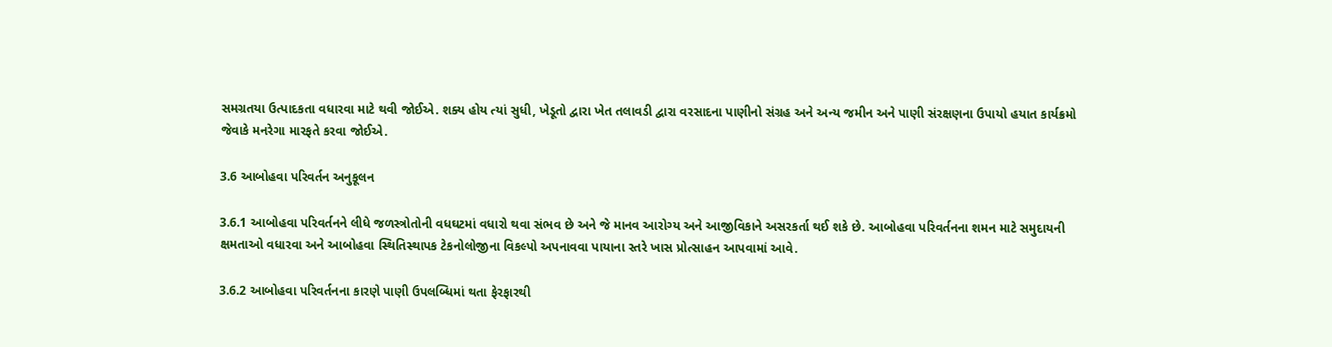સમગ્રતયા ઉત્પાદકતા વધારવા માટે થવી જોઈએ. શક્ય હોય ત્યાં સુધી, ખેડૂતો દ્વારા ખેત તલાવડી દ્વારા વરસાદના પાણીનો સંગ્રહ અને અન્ય જમીન અને પાણી સંરક્ષણના ઉપાયો હયાત કાર્યક્રમો જેવાકે મનરેગા મારફતે કરવા જોઈએ.

3.6 આબોહવા પરિવર્તન અનુકૂલન

3.6.1 આબોહવા પરિવર્તનને લીધે જળસ્ત્રોતોની વધઘટમાં વધારો થવા સંભવ છે અને જે માનવ આરોગ્ય અને આજીવિકાને અસરકર્તા થઈ શકે છે. આબોહવા પરિવર્તનના શમન માટે સમુદાયની ક્ષમતાઓ વધારવા અને આબોહવા સ્થિતિસ્થાપક ટેકનોલોજીના વિકલ્પો અપનાવવા પાયાના સ્તરે ખાસ પ્રોત્સાહન આપવામાં આવે.

3.6.2 આબોહવા પરિવર્તનના કારણે પાણી ઉપલબ્ધિમાં થતા ફેરફારથી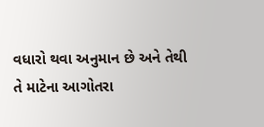વધારો થવા અનુમાન છે અને તેથી તે માટેના આગોતરા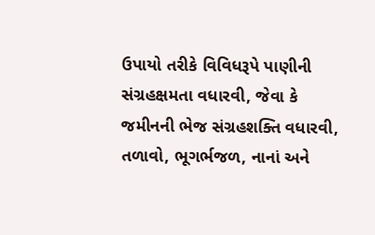ઉપાયો તરીકે વિવિધરૂપે પાણીની સંગ્રહક્ષમતા વધારવી, જેવા કે જમીનની ભેજ સંગ્રહશક્તિ વધારવી, તળાવો, ભૂગર્ભજળ, નાનાં અને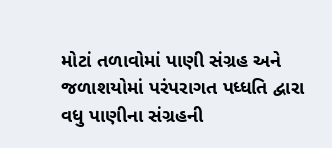મોટાં તળાવોમાં પાણી સંગ્રહ અને જળાશયોમાં પરંપરાગત પધ્ધતિ દ્વારા વધુ પાણીના સંગ્રહની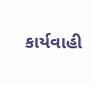કાર્યવાહી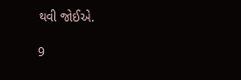થવી જોઈએ.

9